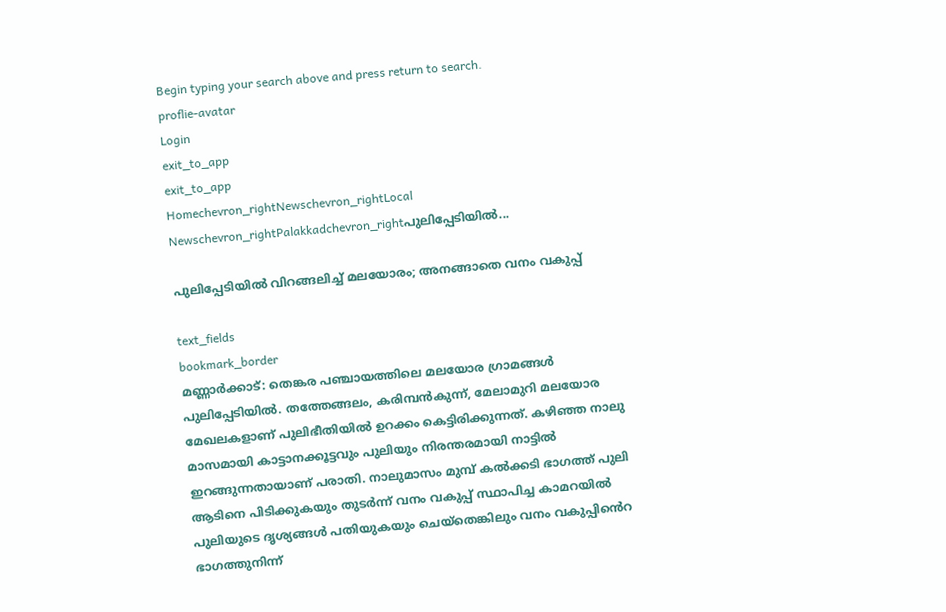Begin typing your search above and press return to search.
proflie-avatar
Login
exit_to_app
exit_to_app
Homechevron_rightNewschevron_rightLocal Newschevron_rightPalakkadchevron_rightപുലിപ്പേടിയില്‍...

പുലിപ്പേടിയില്‍ വിറങ്ങലിച്ച് മലയോരം; അനങ്ങാതെ വനം വകുപ്പ്

text_fields
bookmark_border
മണ്ണാര്‍ക്കാട്: തെങ്കര പഞ്ചായത്തിലെ മലയോര ഗ്രാമങ്ങള്‍ പുലിപ്പേടിയില്‍. തത്തേങ്ങലം, കരിമ്പന്‍കുന്ന്, മേലാമുറി മലയോര മേഖലകളാണ് പുലിഭീതിയില്‍ ഉറക്കം കെട്ടിരിക്കുന്നത്. കഴിഞ്ഞ നാലു മാസമായി കാട്ടാനക്കൂട്ടവും പുലിയും നിരന്തരമായി നാട്ടില്‍ ഇറങ്ങുന്നതായാണ് പരാതി. നാലുമാസം മുമ്പ് കല്‍ക്കടി ഭാഗത്ത് പുലി ആടിനെ പിടിക്കുകയും തുടര്‍ന്ന് വനം വകുപ്പ് സ്ഥാപിച്ച കാമറയില്‍ പുലിയുടെ ദൃശ്യങ്ങള്‍ പതിയുകയും ചെയ്‌തെങ്കിലും വനം വകുപ്പിൻെറ ഭാഗത്തുനിന്ന്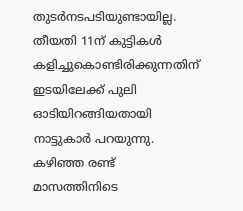തുടര്‍നടപടിയുണ്ടായില്ല. തീയതി 11ന് കുട്ടികള്‍ കളിച്ചുകൊണ്ടിരിക്കുന്നതിന് ഇടയിലേക്ക് പുലി ഓടിയിറങ്ങിയതായി നാട്ടുകാര്‍ പറയുന്നു. കഴിഞ്ഞ രണ്ട് മാസത്തിനിടെ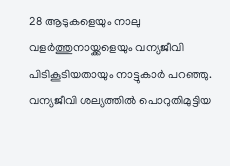28 ആടുകളെയും നാലു വളര്‍ത്തുനായ്ക്കളെയും വന്യജീവി പിടികൂടിയതായും നാട്ടുകാര്‍ പറഞ്ഞു. വന്യജീവി ശല്യത്തില്‍ പൊറുതിമുട്ടിയ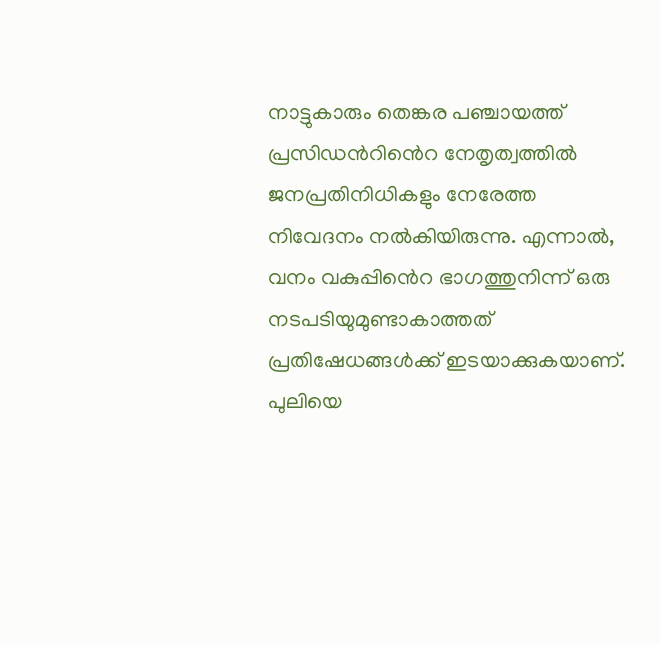നാട്ടുകാരും തെങ്കര പഞ്ചായത്ത് പ്രസിഡൻറിൻെറ നേതൃത്വത്തില്‍ ജനപ്രതിനിധികളും നേരേത്ത നിവേദനം നല്‍കിയിരുന്നു. എന്നാല്‍, വനം വകുപ്പിൻെറ ഭാഗത്തുനിന്ന് ഒരു നടപടിയുമുണ്ടാകാത്തത് പ്രതിഷേധങ്ങള്‍ക്ക് ഇടയാക്കുകയാണ്. പുലിയെ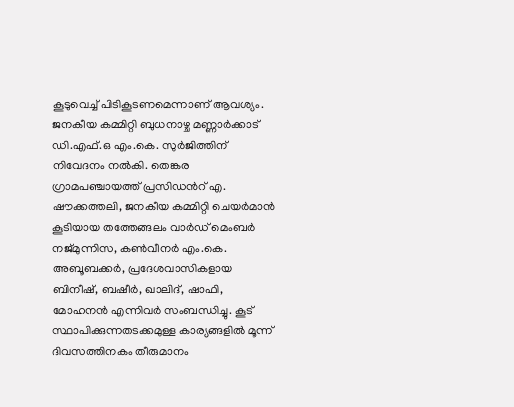കൂടുവെച്ച് പിടികൂടണമെന്നാണ് ആവശ്യം. ജനകീയ കമ്മിറ്റി ബുധനാഴ്ച മണ്ണാര്‍ക്കാട് ഡി.എഫ്.ഒ എം.കെ. സുര്‍ജിത്തിന് നിവേദനം നല്‍കി. തെങ്കര ഗ്രാമപഞ്ചായത്ത് പ്രസിഡൻറ് എ. ഷൗക്കത്തലി, ജനകീയ കമ്മിറ്റി ചെയര്‍മാന്‍ കൂടിയായ തത്തേങ്ങലം വാര്‍ഡ് മെംബര്‍ നജ്മുന്നിസ, കണ്‍വീനര്‍ എം.കെ. അബൂബക്കര്‍, പ്രദേശവാസികളായ ബിനീഷ്, ബഷീര്‍, ഖാലിദ്, ഷാഫി, മോഹനന്‍ എന്നിവര്‍ സംബന്ധിച്ചു. കൂട് സ്ഥാപിക്കുന്നതടക്കമുള്ള കാര്യങ്ങളില്‍ മൂന്ന് ദിവസത്തിനകം തീരുമാനം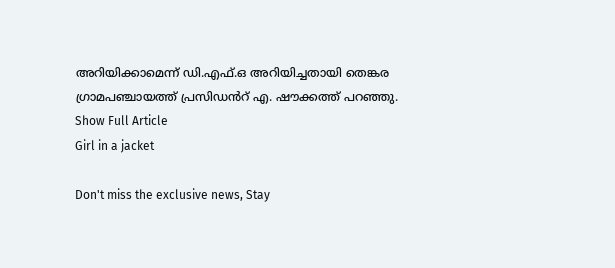അറിയിക്കാമെന്ന് ഡി.എഫ്.ഒ അറിയിച്ചതായി തെങ്കര ഗ്രാമപഞ്ചായത്ത് പ്രസിഡൻറ് എ. ഷൗക്കത്ത് പറഞ്ഞു.
Show Full Article
Girl in a jacket

Don't miss the exclusive news, Stay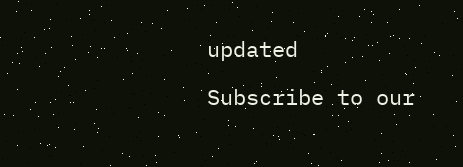updated

Subscribe to our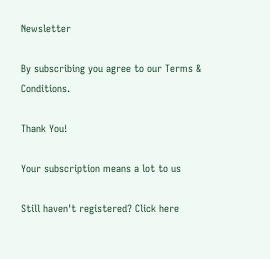Newsletter

By subscribing you agree to our Terms & Conditions.

Thank You!

Your subscription means a lot to us

Still haven't registered? Click here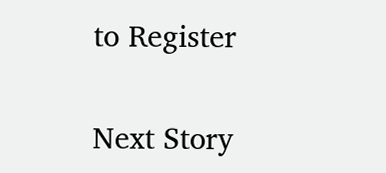to Register

Next Story